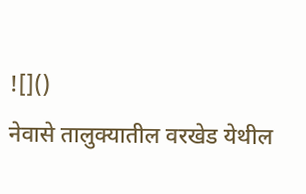![]()
नेवासे तालुक्यातील वरखेड येथील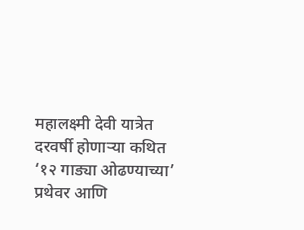महालक्ष्मी देवी यात्रेत दरवर्षी होणाऱ्या कथित ‘१२ गाड्या ओढण्याच्या’ प्रथेवर आणि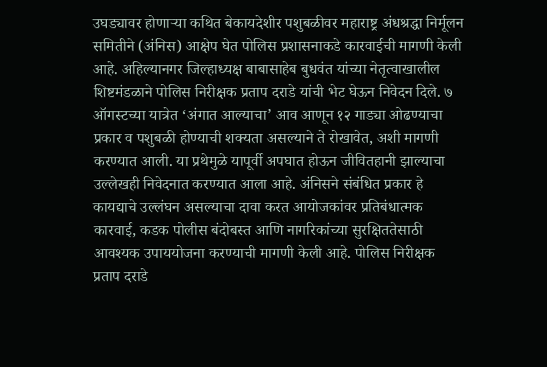उघड्यावर होणाऱ्या कथित बेकायदेशीर पशुबळीवर महाराष्ट्र अंधश्रद्धा निर्मूलन समितीने (अंनिस) आक्षेप घेत पोलिस प्रशासनाकडे कारवाईची मागणी केली आहे. अहिल्यानगर जिल्हाध्यक्ष बाबासाहेब बुधवंत यांच्या नेतृत्वाखालील शिष्टमंडळाने पोलिस निरीक्षक प्रताप दराडे यांची भेट घेऊन निवेदन दिले. ७ ऑगस्टच्या यात्रेत ‘अंगात आल्याचा’ आव आणून १२ गाड्या ओढण्याचा प्रकार व पशुबळी होण्याची शक्यता असल्याने ते रोखावेत, अशी मागणी करण्यात आली. या प्रथेमुळे यापूर्वी अपघात होऊन जीवितहानी झाल्याचा उल्लेखही निवेदनात करण्यात आला आहे. अंनिसने संबंधित प्रकार हे कायद्याचे उल्लंघन असल्याचा दावा करत आयोजकांवर प्रतिबंधात्मक कारवाई, कडक पोलीस बंदोबस्त आणि नागरिकांच्या सुरक्षिततेसाठी आवश्यक उपाययोजना करण्याची मागणी केली आहे. पोलिस निरीक्षक प्रताप दराडे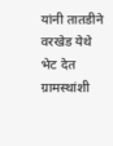यांनी तातडीने वरखेड येथे भेट देत ग्रामस्थांशी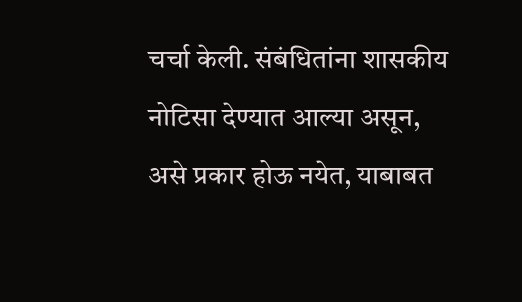चर्चा केली. संबंधितांना शासकीय नोटिसा देण्यात आल्या असून, असे प्रकार होऊ नयेत, याबाबत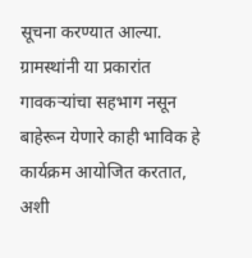सूचना करण्यात आल्या. ग्रामस्थांनी या प्रकारांत गावकऱ्यांचा सहभाग नसून बाहेरून येणारे काही भाविक हे कार्यक्रम आयोजित करतात, अशी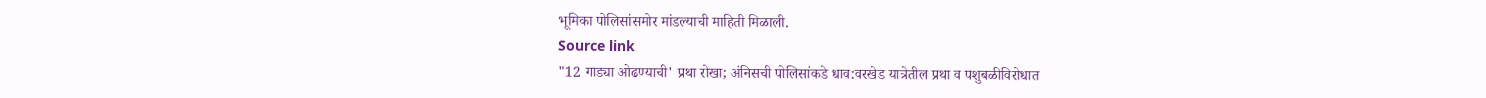भूमिका पोलिसांसमोर मांडल्याची माहिती मिळाली.
Source link
"12 गाड्या ओढण्याची' प्रथा रोखा; अंनिसची पोलिसांकडे धाव:वरखेड यात्रेतील प्रथा व पशुबळीविरोधात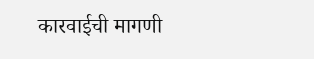कारवाईची मागणी